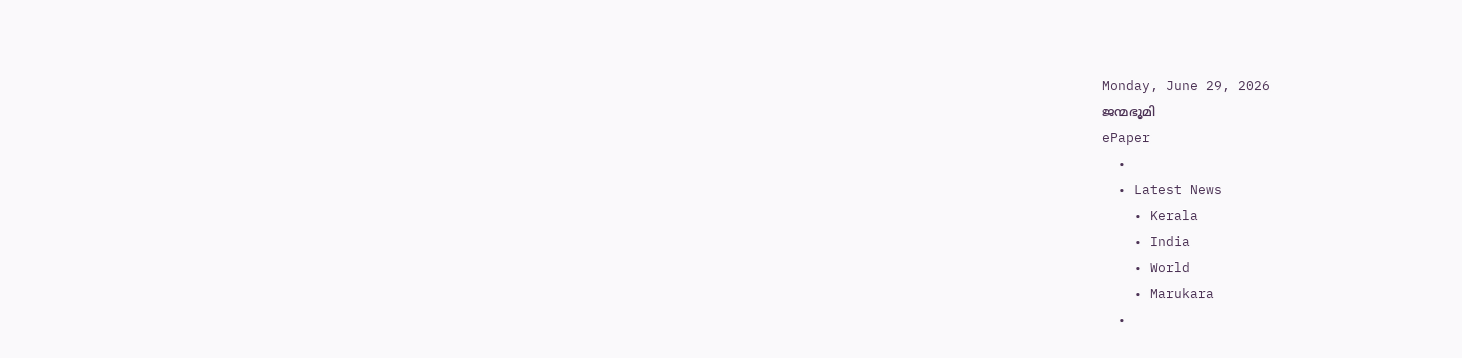Monday, June 29, 2026
ജന്മഭൂമി
ePaper
  •
  • Latest News
    • Kerala
    • India
    • World
    • Marukara
  •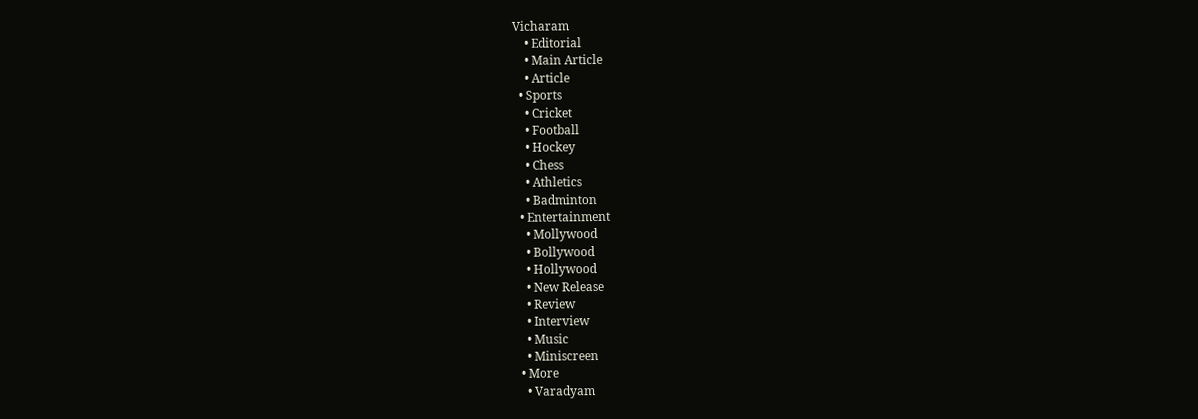Vicharam
    • Editorial
    • Main Article
    • Article
  • Sports
    • Cricket
    • Football
    • Hockey
    • Chess
    • Athletics
    • Badminton
  • Entertainment
    • Mollywood
    • Bollywood
    • Hollywood
    • New Release
    • Review
    • Interview
    • Music
    • Miniscreen
  • More
    • Varadyam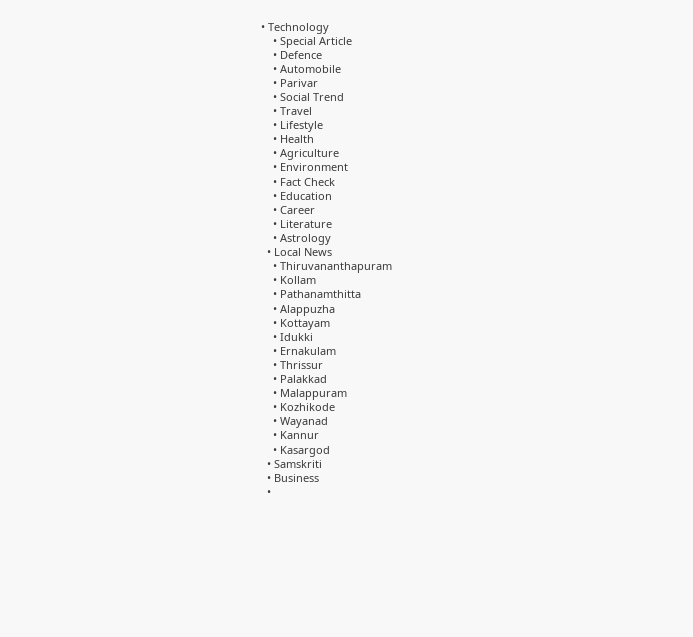• Technology
    • Special Article
    • Defence
    • Automobile
    • Parivar
    • Social Trend
    • Travel
    • Lifestyle
    • Health
    • Agriculture
    • Environment
    • Fact Check
    • Education
    • Career
    • Literature
    • Astrology
  • Local News
    • Thiruvananthapuram
    • Kollam
    • Pathanamthitta
    • Alappuzha
    • Kottayam
    • Idukki
    • Ernakulam
    • Thrissur
    • Palakkad
    • Malappuram
    • Kozhikode
    • Wayanad
    • Kannur
    • Kasargod
  • Samskriti
  • Business
  •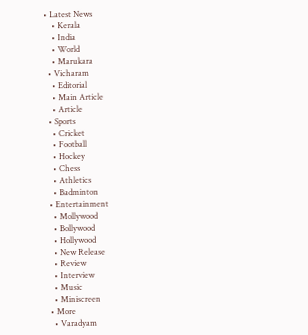• Latest News
    • Kerala
    • India
    • World
    • Marukara
  • Vicharam
    • Editorial
    • Main Article
    • Article
  • Sports
    • Cricket
    • Football
    • Hockey
    • Chess
    • Athletics
    • Badminton
  • Entertainment
    • Mollywood
    • Bollywood
    • Hollywood
    • New Release
    • Review
    • Interview
    • Music
    • Miniscreen
  • More
    • Varadyam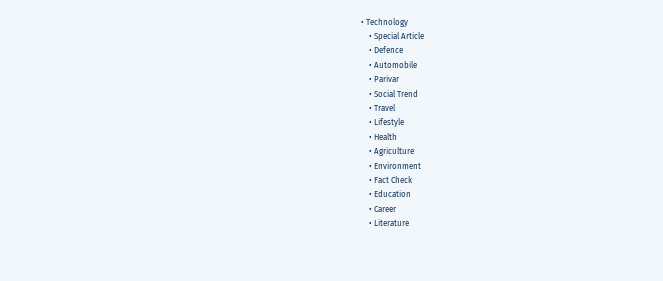• Technology
    • Special Article
    • Defence
    • Automobile
    • Parivar
    • Social Trend
    • Travel
    • Lifestyle
    • Health
    • Agriculture
    • Environment
    • Fact Check
    • Education
    • Career
    • Literature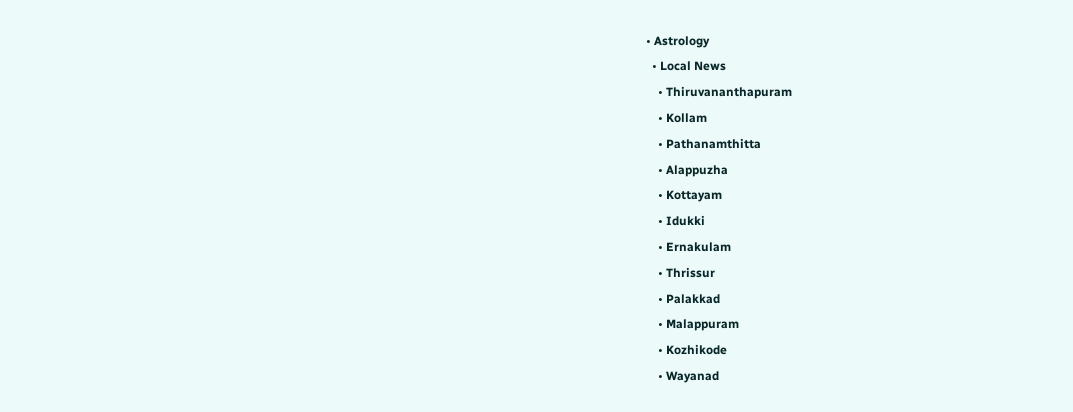• Astrology
  • Local News
    • Thiruvananthapuram
    • Kollam
    • Pathanamthitta
    • Alappuzha
    • Kottayam
    • Idukki
    • Ernakulam
    • Thrissur
    • Palakkad
    • Malappuram
    • Kozhikode
    • Wayanad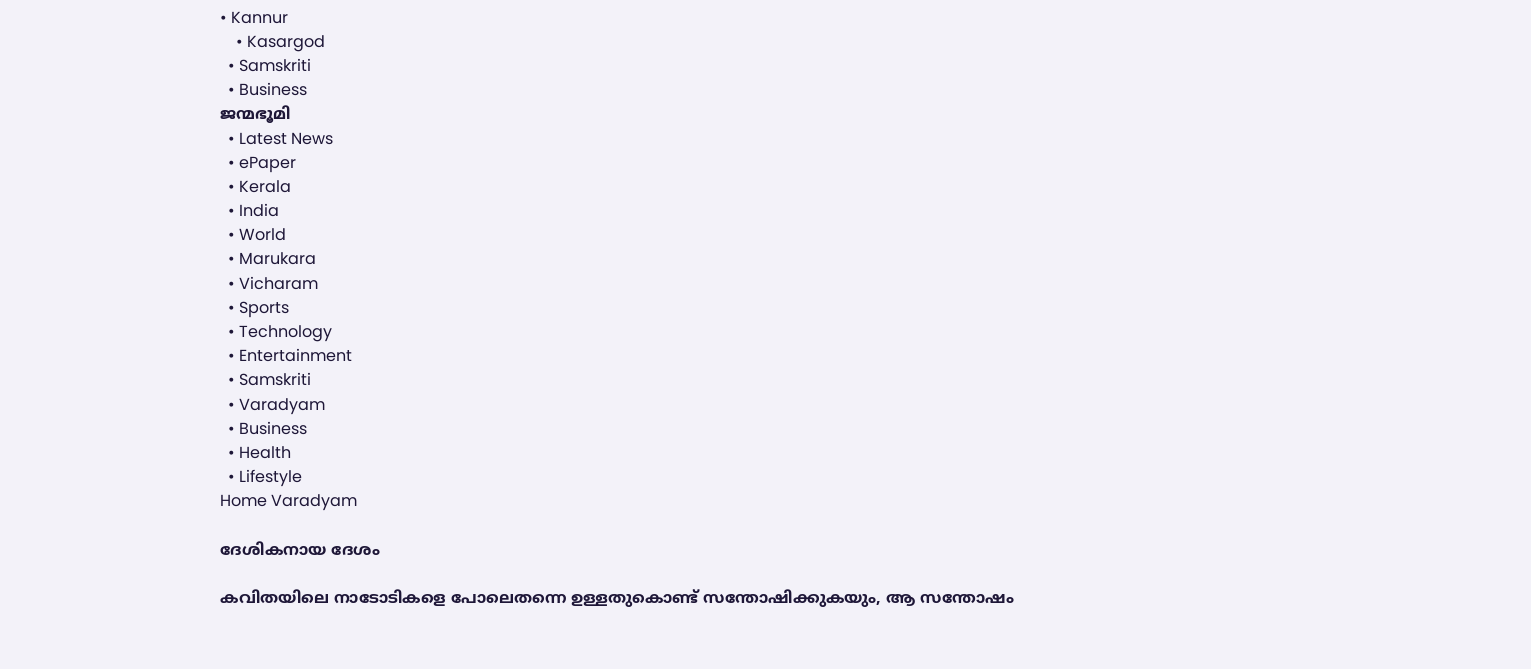• Kannur
    • Kasargod
  • Samskriti
  • Business
ജന്മഭൂമി
  • Latest News
  • ePaper
  • Kerala
  • India
  • World
  • Marukara
  • Vicharam
  • Sports
  • Technology
  • Entertainment
  • Samskriti
  • Varadyam
  • Business
  • Health
  • Lifestyle
Home Varadyam

ദേശികനായ ദേശം

കവിതയിലെ നാടോടികളെ പോലെതന്നെ ഉള്ളതുകൊണ്ട് സന്തോഷിക്കുകയും, ആ സന്തോഷം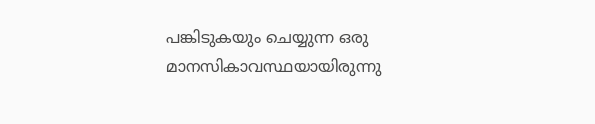പങ്കിടുകയും ചെയ്യുന്ന ഒരു മാനസികാവസ്ഥയായിരുന്നു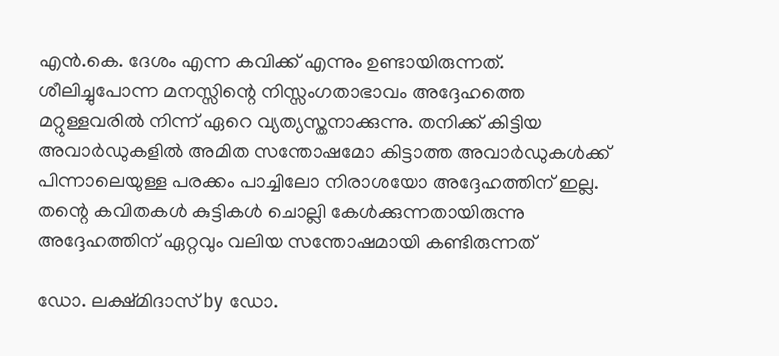എന്‍.കെ. ദേശം എന്ന കവിക്ക് എന്നും ഉണ്ടായിരുന്നത്. ശീലിച്ചുപോന്ന മനസ്സിന്റെ നിസ്സംഗതാഭാവം അദ്ദേഹത്തെ മറ്റുള്ളവരില്‍ നിന്ന് ഏറെ വ്യത്യസ്തനാക്കുന്നു. തനിക്ക് കിട്ടിയ അവാര്‍ഡുകളില്‍ അമിത സന്തോഷമോ കിട്ടാത്ത അവാര്‍ഡുകള്‍ക്ക് പിന്നാലെയുള്ള പരക്കം പാച്ചിലോ നിരാശയോ അദ്ദേഹത്തിന് ഇല്ല. തന്റെ കവിതകള്‍ കുട്ടികള്‍ ചൊല്ലി കേള്‍ക്കുന്നതായിരുന്നു അദ്ദേഹത്തിന് ഏറ്റവും വലിയ സന്തോഷമായി കണ്ടിരുന്നത്

ഡോ. ലക്ഷ്മിദാസ് by ഡോ.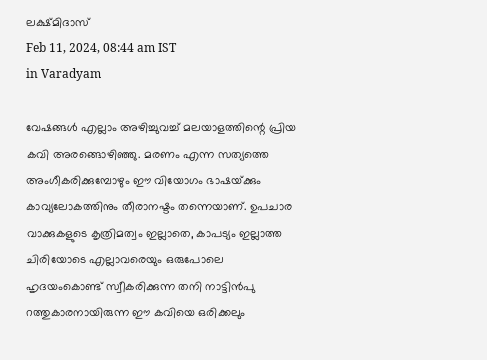ലക്ഷ്മിദാസ്
Feb 11, 2024, 08:44 am IST
in Varadyam

വേഷങ്ങള്‍ എല്ലാം അഴിച്ചുവച്ച് മലയാളത്തിന്റെ പ്രിയ കവി അരങ്ങൊഴിഞ്ഞു. മരണം എന്ന സത്യത്തെ അംഗീകരിക്കുമ്പോഴും ഈ വിയോഗം ഭാഷയ്‌ക്കും കാവ്യലോകത്തിനും തീരാനഷ്ടം തന്നെയാണ്. ഉപചാര വാക്കുകളുടെ കൃത്രിമത്വം ഇല്ലാതെ, കാപട്യം ഇല്ലാത്ത ചിരിയോടെ എല്ലാവരെയും ഒരുപോലെ ഹൃദയംകൊണ്ട് സ്വീകരിക്കുന്ന തനി നാട്ടിന്‍പു
റത്തുകാരനായിരുന്ന ഈ കവിയെ ഒരിക്കലും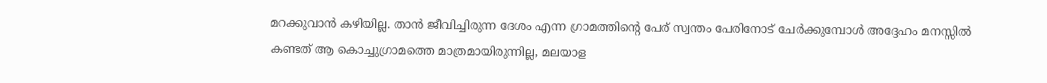മറക്കുവാന്‍ കഴിയില്ല. താന്‍ ജീവിച്ചിരുന്ന ദേശം എന്ന ഗ്രാമത്തിന്റെ പേര് സ്വന്തം പേരിനോട് ചേര്‍ക്കുമ്പോള്‍ അദ്ദേഹം മനസ്സില്‍ കണ്ടത് ആ കൊച്ചുഗ്രാമത്തെ മാത്രമായിരുന്നില്ല, മലയാള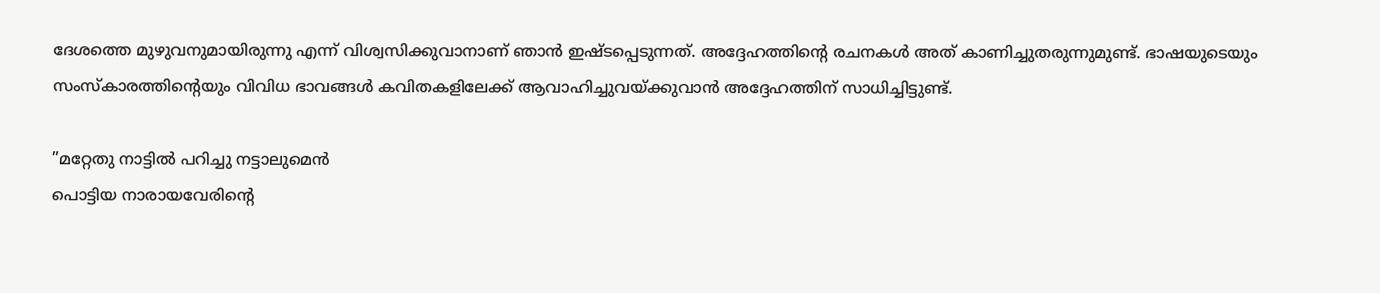ദേശത്തെ മുഴുവനുമായിരുന്നു എന്ന് വിശ്വസിക്കുവാനാണ് ഞാന്‍ ഇഷ്ടപ്പെടുന്നത്. അദ്ദേഹത്തിന്റെ രചനകള്‍ അത് കാണിച്ചുതരുന്നുമുണ്ട്. ഭാഷയുടെയും സംസ്‌കാരത്തിന്റെയും വിവിധ ഭാവങ്ങള്‍ കവിതകളിലേക്ക് ആവാഹിച്ചുവയ്‌ക്കുവാന്‍ അദ്ദേഹത്തിന് സാധിച്ചിട്ടുണ്ട്.

”മറ്റേതു നാട്ടില്‍ പറിച്ചു നട്ടാലുമെന്‍
പൊട്ടിയ നാരായവേരിന്റെ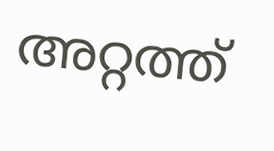അറ്റത്ത്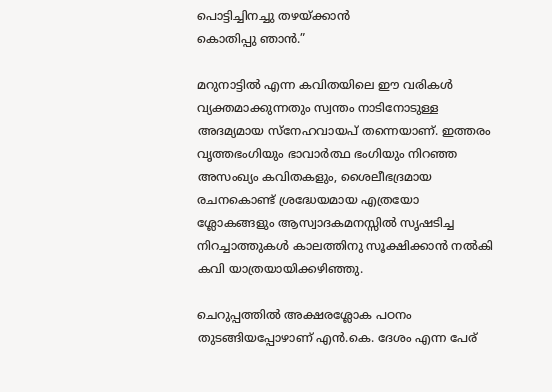പൊട്ടിച്ചിനച്ചു തഴയ്‌ക്കാന്‍
കൊതിപ്പു ഞാന്‍.”

മറുനാട്ടില്‍ എന്ന കവിതയിലെ ഈ വരികള്‍ വ്യക്തമാക്കുന്നതും സ്വന്തം നാടിനോടുള്ള അദമ്യമായ സ്‌നേഹവായപ് തന്നെയാണ്. ഇത്തരം വൃത്തഭംഗിയും ഭാവാര്‍ത്ഥ ഭംഗിയും നിറഞ്ഞ അസംഖ്യം കവിതകളും, ശൈലീഭദ്രമായ രചനകൊണ്ട് ശ്രദ്ധേയമായ എത്രയോ ശ്ലോകങ്ങളും ആസ്വാദകമനസ്സില്‍ സൃഷടിച്ച നിറച്ചാത്തുകള്‍ കാലത്തിനു സൂക്ഷിക്കാന്‍ നല്‍കി കവി യാത്രയായിക്കഴിഞ്ഞു.

ചെറുപ്പത്തില്‍ അക്ഷരശ്ലോക പഠനം തുടങ്ങിയപ്പോഴാണ് എന്‍.കെ. ദേശം എന്ന പേര്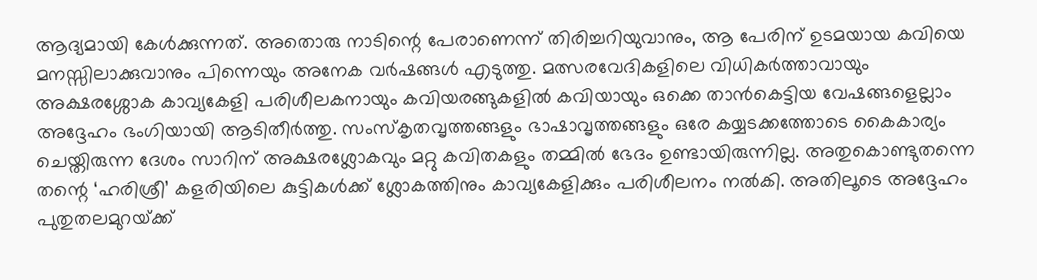ആദ്യമായി കേള്‍ക്കുന്നത്. അതൊരു നാടിന്റെ പേരാണെന്ന് തിരിച്ചറിയുവാനും, ആ പേരിന് ഉടമയായ കവിയെ മനസ്സിലാക്കുവാനും പിന്നെയും അനേക വര്‍ഷങ്ങള്‍ എടുത്തു. മത്സരവേദികളിലെ വിധികര്‍ത്താവായും അക്ഷരശ്ശോക കാവ്യകേളി പരിശീലകനായും കവിയരങ്ങുകളില്‍ കവിയായും ഒക്കെ താന്‍കെട്ടിയ വേഷങ്ങളെല്ലാം അദ്ദേഹം ഭംഗിയായി ആടിതീര്‍ത്തു. സംസ്‌കൃതവൃത്തങ്ങളും ഭാഷാവൃത്തങ്ങളും ഒരേ കയ്യടക്കത്തോടെ കൈകാര്യം ചെയ്തിരുന്ന ദേശം സാറിന് അക്ഷരശ്ലോകവും മറ്റു കവിതകളും തമ്മില്‍ ഭേദം ഉണ്ടായിരുന്നില്ല. അതുകൊണ്ടുതന്നെ തന്റെ ‘ഹരിശ്രീ’ കളരിയിലെ കുട്ടികള്‍ക്ക് ശ്ലോകത്തിനും കാവ്യകേളിക്കും പരിശീലനം നല്‍കി. അതിലൂടെ അദ്ദേഹം പുതുതലമുറയ്‌ക്ക്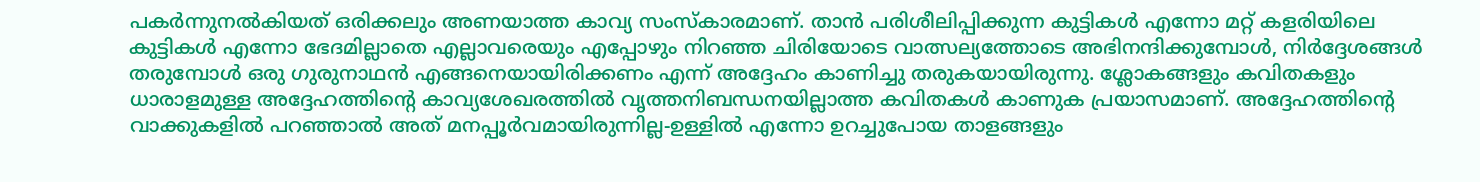പകര്‍ന്നുനല്‍കിയത് ഒരിക്കലും അണയാത്ത കാവ്യ സംസ്‌കാരമാണ്. താന്‍ പരിശീലിപ്പിക്കുന്ന കുട്ടികള്‍ എന്നോ മറ്റ് കളരിയിലെ കുട്ടികള്‍ എന്നോ ഭേദമില്ലാതെ എല്ലാവരെയും എപ്പോഴും നിറഞ്ഞ ചിരിയോടെ വാത്സല്യത്തോടെ അഭിനന്ദിക്കുമ്പോള്‍, നിര്‍ദ്ദേശങ്ങള്‍ തരുമ്പോള്‍ ഒരു ഗുരുനാഥന്‍ എങ്ങനെയായിരിക്കണം എന്ന് അദ്ദേഹം കാണിച്ചു തരുകയായിരുന്നു. ശ്ലോകങ്ങളും കവിതകളും ധാരാളമുള്ള അദ്ദേഹത്തിന്റെ കാവ്യശേഖരത്തില്‍ വൃത്തനിബന്ധനയില്ലാത്ത കവിതകള്‍ കാണുക പ്രയാസമാണ്. അദ്ദേഹത്തിന്റെ വാക്കുകളില്‍ പറഞ്ഞാല്‍ അത് മനപ്പൂര്‍വമായിരുന്നില്ല-ഉള്ളില്‍ എന്നോ ഉറച്ചുപോയ താളങ്ങളും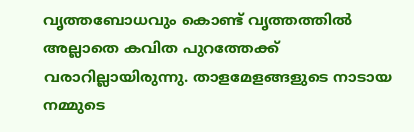വൃത്തബോധവും കൊണ്ട് വൃത്തത്തില്‍ അല്ലാതെ കവിത പുറത്തേക്ക് വരാറില്ലായിരുന്നു. താളമേളങ്ങളുടെ നാടായ നമ്മുടെ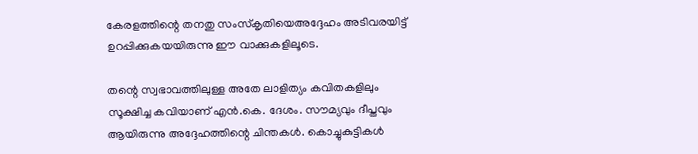കേരളത്തിന്റെ തനതു സംസ്‌കൃതിയെഅദ്ദേഹം അടിവരയിട്ട് ഉറപ്പിക്കുകയയിരുന്നു ഈ വാക്കുകളിലൂടെ.

തന്റെ സ്വഭാവത്തിലുള്ള അതേ ലാളിത്യം കവിതകളിലും സൂക്ഷിച്ച കവിയാണ് എന്‍.കെ. ദേശം. സൗമ്യവും ദീപ്തവും ആയിരുന്നു അദ്ദേഹത്തിന്റെ ചിന്തകള്‍. കൊച്ചുകുട്ടികള്‍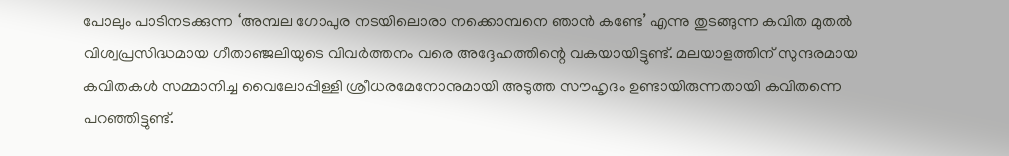പോലും പാടിനടക്കുന്ന ‘അമ്പല ഗോപുര നടയിലൊരാ നക്കൊമ്പനെ ഞാന്‍ കണ്ടേ’ എന്നു തുടങ്ങുന്ന കവിത മുതല്‍ വിശ്വപ്രസിദ്ധമായ ഗീതാഞ്ജലിയുടെ വിവര്‍ത്തനം വരെ അദ്ദേഹത്തിന്റെ വകയായിട്ടുണ്ട്. മലയാളത്തിന് സുന്ദരമായ കവിതകള്‍ സമ്മാനിച്ച വൈലോപ്പിള്ളി ശ്രീധരമേനോനുമായി അടുത്ത സൗഹൃദം ഉണ്ടായിരുന്നതായി കവിതന്നെ പറഞ്ഞിട്ടുണ്ട്.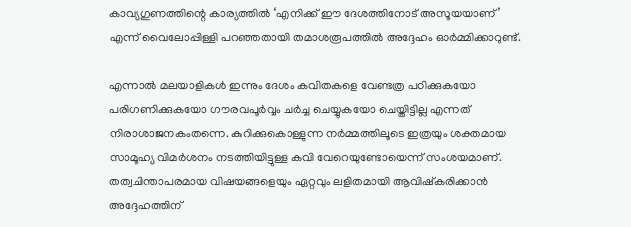കാവ്യഗുണത്തിന്റെ കാര്യത്തില്‍ ‘എനിക്ക് ഈ ദേശത്തിനോട് അസൂയയാണ്’ എന്ന് വൈലോപ്പിള്ളി പറഞ്ഞതായി തമാശരൂപത്തില്‍ അദ്ദേഹം ഓര്‍മ്മിക്കാറുണ്ട്.

എന്നാല്‍ മലയാളികള്‍ ഇന്നും ദേശം കവിതകളെ വേണ്ടത്ര പഠിക്കുകയോ പരിഗണിക്കുകയോ ഗൗരവപൂര്‍വ്വം ചര്‍ച്ച ചെയ്യുകയോ ചെയ്തിട്ടില്ല എന്നത് നിരാശാജനകംതന്നെ. കുറിക്കുകൊള്ളുന്ന നര്‍മ്മത്തിലൂടെ ഇത്രയും ശക്തമായ സാമൂഹ്യ വിമര്‍ശനം നടത്തിയിട്ടുള്ള കവി വേറെയുണ്ടോയെന്ന് സംശയമാണ്. തത്വചിന്താപരമായ വിഷയങ്ങളെയും ഏറ്റവും ലളിതമായി ആവിഷ്‌കരിക്കാന്‍ അദ്ദേഹത്തിന്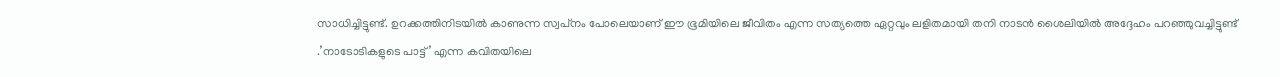സാധിച്ചിട്ടുണ്ട്. ഉറക്കത്തിനിടയില്‍ കാണുന്ന സ്വപ്‌നം പോലെയാണ് ഈ ഭൂമിയിലെ ജീവിതം എന്ന സത്യത്തെ ഏറ്റവും ലളിതമായി തനി നാടന്‍ ശൈലിയില്‍ അദ്ദേഹം പറഞ്ഞുവച്ചിട്ടുണ്ട് .’നാടോടികളുടെ പാട്ട്’ എന്ന കവിതയിലെ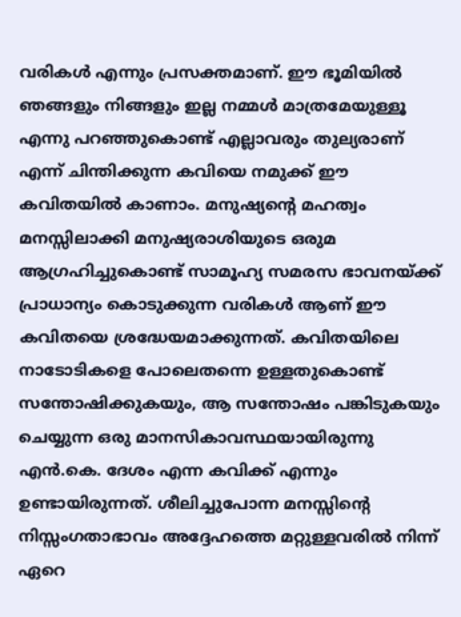വരികള്‍ എന്നും പ്രസക്തമാണ്. ഈ ഭൂമിയില്‍ ഞങ്ങളും നിങ്ങളും ഇല്ല നമ്മള്‍ മാത്രമേയുള്ളൂ എന്നു പറഞ്ഞുകൊണ്ട് എല്ലാവരും തുല്യരാണ് എന്ന് ചിന്തിക്കുന്ന കവിയെ നമുക്ക് ഈ കവിതയില്‍ കാണാം. മനുഷ്യന്റെ മഹത്വം മനസ്സിലാക്കി മനുഷ്യരാശിയുടെ ഒരുമ ആഗ്രഹിച്ചുകൊണ്ട് സാമൂഹ്യ സമരസ ഭാവനയ്‌ക്ക് പ്രാധാന്യം കൊടുക്കുന്ന വരികള്‍ ആണ് ഈ കവിതയെ ശ്രദ്ധേയമാക്കുന്നത്. കവിതയിലെ നാടോടികളെ പോലെതന്നെ ഉള്ളതുകൊണ്ട് സന്തോഷിക്കുകയും, ആ സന്തോഷം പങ്കിടുകയും ചെയ്യുന്ന ഒരു മാനസികാവസ്ഥയായിരുന്നു എന്‍.കെ. ദേശം എന്ന കവിക്ക് എന്നും ഉണ്ടായിരുന്നത്. ശീലിച്ചുപോന്ന മനസ്സിന്റെ നിസ്സംഗതാഭാവം അദ്ദേഹത്തെ മറ്റുള്ളവരില്‍ നിന്ന് ഏറെ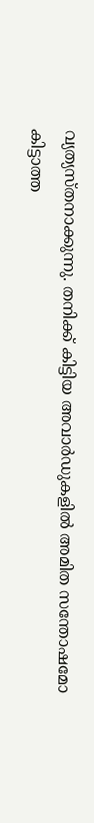വ്യത്യസ്തനാക്കുന്നു. തനിക്ക് കിട്ടിയ അവാര്‍ഡുകളില്‍ അമിത സന്തോഷമോ കിട്ടാത്ത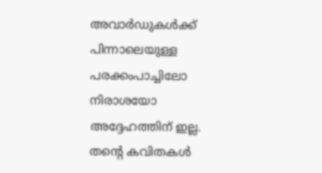അവാര്‍ഡുകള്‍ക്ക് പിന്നാലെയുള്ള പരക്കംപാച്ചിലോ നിരാശയോ അദ്ദേഹത്തിന് ഇല്ല. തന്റെ കവിതകള്‍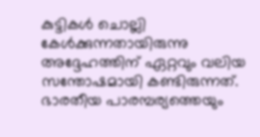കുട്ടികള്‍ ചൊല്ലി കേള്‍ക്കുന്നതായിരുന്നു അദ്ദേഹത്തിന് ഏറ്റവും വലിയ സന്തോഷമായി കണ്ടിരുന്നത്. ഭാരതീയ പാരമ്പര്യത്തെയും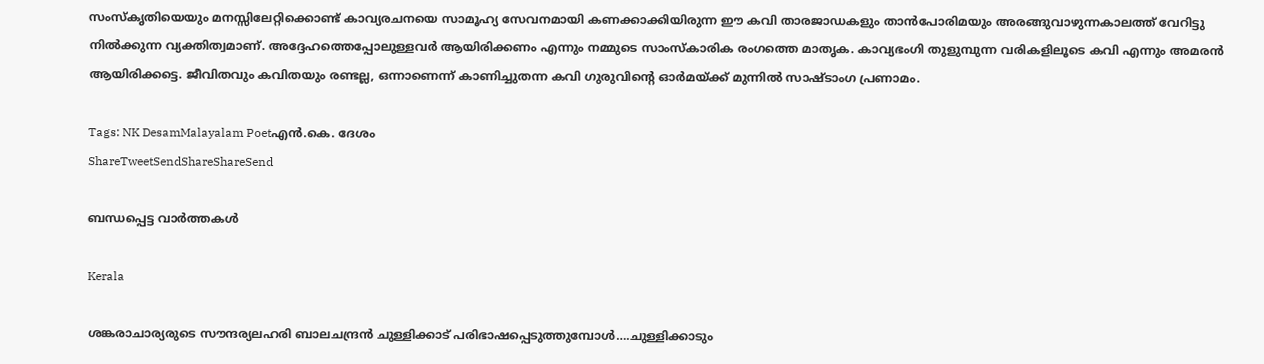സംസ്‌കൃതിയെയും മനസ്സിലേറ്റിക്കൊണ്ട് കാവ്യരചനയെ സാമൂഹ്യ സേവനമായി കണക്കാക്കിയിരുന്ന ഈ കവി താരജാഡകളും താന്‍പോരിമയും അരങ്ങുവാഴുന്നകാലത്ത് വേറിട്ടു നില്‍ക്കുന്ന വ്യക്തിത്വമാണ്. അദ്ദേഹത്തെപ്പോലുള്ളവര്‍ ആയിരിക്കണം എന്നും നമ്മുടെ സാംസ്‌കാരിക രംഗത്തെ മാതൃക. കാവ്യഭംഗി തുളുമ്പുന്ന വരികളിലൂടെ കവി എന്നും അമരന്‍ ആയിരിക്കട്ടെ. ജീവിതവും കവിതയും രണ്ടല്ല, ഒന്നാണെന്ന് കാണിച്ചുതന്ന കവി ഗുരുവിന്റെ ഓര്‍മയ്‌ക്ക് മുന്നില്‍ സാഷ്ടാംഗ പ്രണാമം.

Tags: NK DesamMalayalam Poetഎന്‍.കെ. ദേശം
ShareTweetSendShareShareSend

ബന്ധപ്പെട്ട വാര്‍ത്തകള്‍

Kerala

ശങ്കരാചാര്യരുടെ സൗന്ദര്യലഹരി ബാലചന്ദ്രന്‍ ചുള്ളിക്കാട് പരിഭാഷപ്പെടുത്തുമ്പോള്‍….ചുള്ളിക്കാടും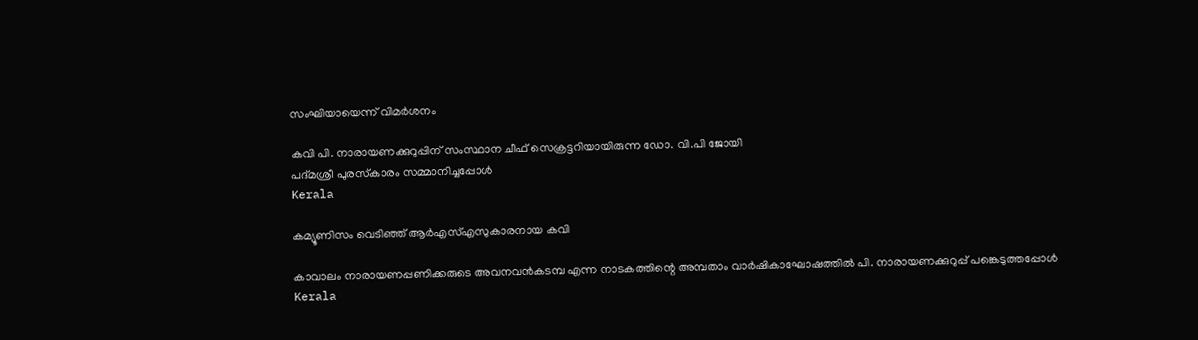സംഘിയായെന്ന് വിമര്‍ശനം

കവി പി. നാരായണക്കുറുപ്പിന് സംസ്ഥാന ചീഫ് സെക്രട്ടറിയായിരുന്ന ഡോ. വി.പി ജോയി
പദ്മശ്രീ പുരസ്‌കാരം സമ്മാനിച്ചപ്പോള്‍
Kerala

കമ്യൂണിസം വെടിഞ്ഞ് ആര്‍എസ്എസുകാരനായ കവി

കാവാലം നാരായണപ്പണിക്കരുടെ അവനവന്‍കടമ്പ എന്ന നാടകത്തിന്റെ അമ്പതാം വാര്‍ഷികാഘോഷത്തില്‍ പി. നാരായണക്കുറുപ്പ് പങ്കെടുത്തപ്പോള്‍
Kerala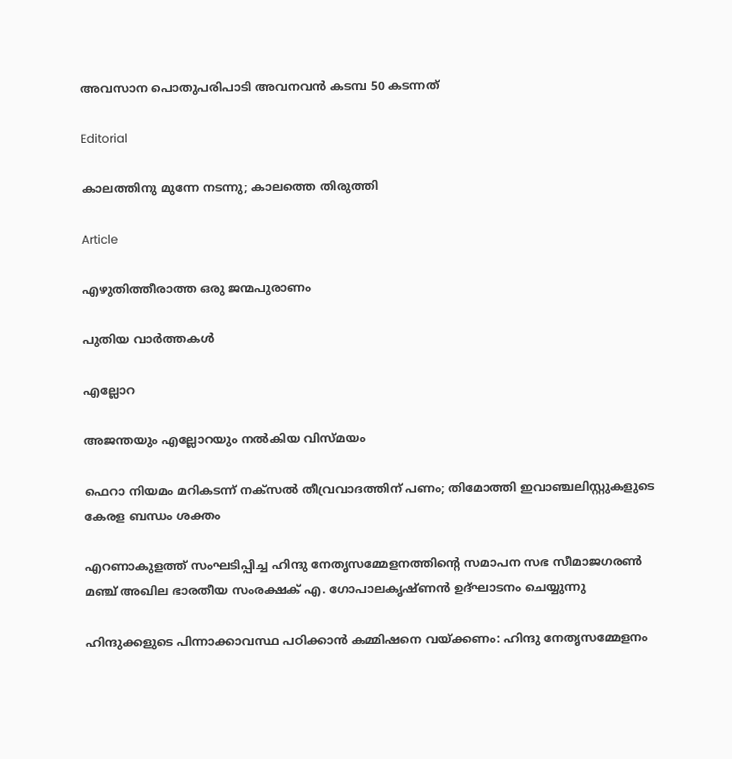അവസാന പൊതുപരിപാടി അവനവന്‍ കടമ്പ 50 കടന്നത്

Editorial

കാലത്തിനു മുന്നേ നടന്നു; കാലത്തെ തിരുത്തി

Article

എഴുതിത്തീരാത്ത ഒരു ജന്മപുരാണം

പുതിയ വാര്‍ത്തകള്‍

എല്ലോറ

അജന്തയും എല്ലോറയും നല്‍കിയ വിസ്മയം

ഫെറാ നിയമം മറികടന്ന് നക്‌സല്‍ തീവ്രവാദത്തിന് പണം; തിമോത്തി ഇവാഞ്ചലിസ്റ്റുകളുടെ കേരള ബന്ധം ശക്തം

എറണാകുളത്ത് സംഘടിപ്പിച്ച ഹിന്ദു നേതൃസമ്മേളനത്തിന്റെ സമാപന സഭ സീമാജഗരണ്‍ മഞ്ച് അഖില ഭാരതീയ സംരക്ഷക് എ. ഗോപാലകൃഷ്ണന്‍ ഉദ്ഘാടനം ചെയ്യുന്നു

ഹിന്ദുക്കളുടെ പിന്നാക്കാവസ്ഥ പഠിക്കാന്‍ കമ്മിഷനെ വയ്‌ക്കണം: ഹിന്ദു നേതൃസമ്മേളനം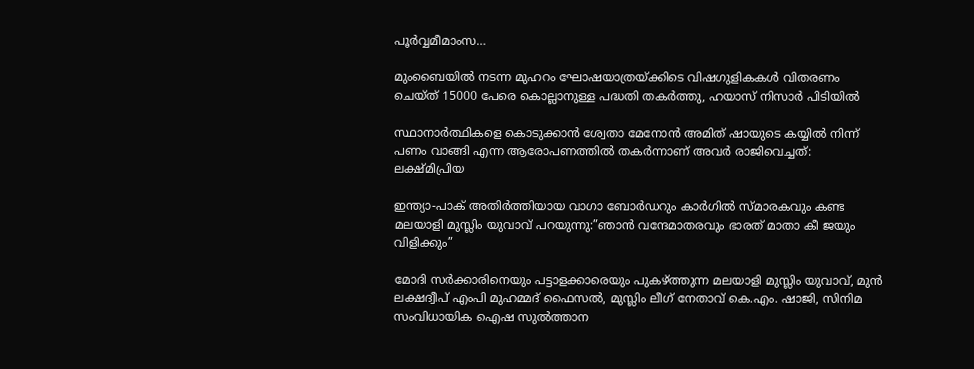പൂര്‍വ്വമീമാംസ…

മുംബൈയിൽ നടന്ന മുഹറം ഘോഷയാത്രയ്‌ക്കിടെ വിഷഗുളികകള്‍ വിതരണം ചെയ്ത് 15000 പേരെ കൊല്ലാനുള്ള പദ്ധതി തകര്‍ത്തു, ഹയാസ് നിസാര്‍ പിടിയില്‍

സ്ഥാനാർത്ഥികളെ കൊടുക്കാൻ ശ്വേതാ മേനോൻ അമിത് ഷായുടെ കയ്യിൽ നിന്ന് പണം വാങ്ങി എന്ന ആരോപണത്തില്‍ തകര്‍ന്നാണ് അവര്‍ രാജിവെച്ചത്: ലക്ഷ്മിപ്രിയ

ഇന്ത്യാ-പാക് അതിര്‍ത്തിയായ വാഗാ ബോര്‍ഡറും കാര്‍ഗില്‍ സ്മാരകവും കണ്ട മലയാളി മുസ്ലിം യുവാവ് പറയുന്നു:”ഞാന്‍ വന്ദേമാതരവും ഭാരത് മാതാ കീ ജയും വിളിക്കും”

മോദി സര്‍ക്കാരിനെയും പട്ടാളക്കാരെയും പുകഴ്ത്തുന്ന മലയാളി മുസ്ലിം യുവാവ്, മുന്‍ ലക്ഷദ്വീപ് എംപി മുഹമ്മദ് ഫൈസല്‍, മുസ്ലിം ലീഗ് നേതാവ് കെ.എം. ഷാജി, സിനിമ സംവിധായിക ഐഷ സുല്‍ത്താന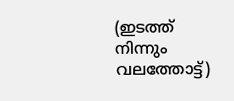(ഇടത്ത് നിന്നും വലത്തോട്ട്)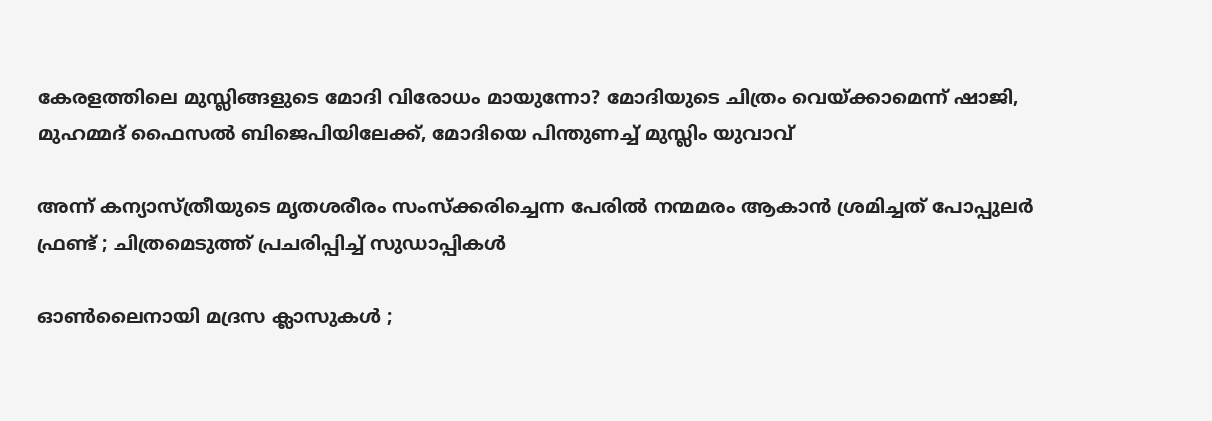കേരളത്തിലെ മുസ്ലിങ്ങളുടെ മോദി വിരോധം മായുന്നോ? മോദിയുടെ ചിത്രം വെയ്‌ക്കാമെന്ന് ഷാജി, മുഹമ്മദ് ഫൈസല്‍ ബിജെപിയിലേക്ക്, മോദിയെ പിന്തുണച്ച് മുസ്ലിം യുവാവ്

അന്ന് കന്യാസ്ത്രീയുടെ മൃതശരീരം സംസ്ക്കരിച്ചെന്ന പേരിൽ നന്മമരം ആകാൻ ശ്രമിച്ചത് പോപ്പുലർ ഫ്രണ്ട് ; ചിത്രമെടുത്ത് പ്രചരിപ്പിച്ച് സുഡാപ്പികൾ

ഓൺലൈനായി മദ്രസ ക്ലാസുകൾ ;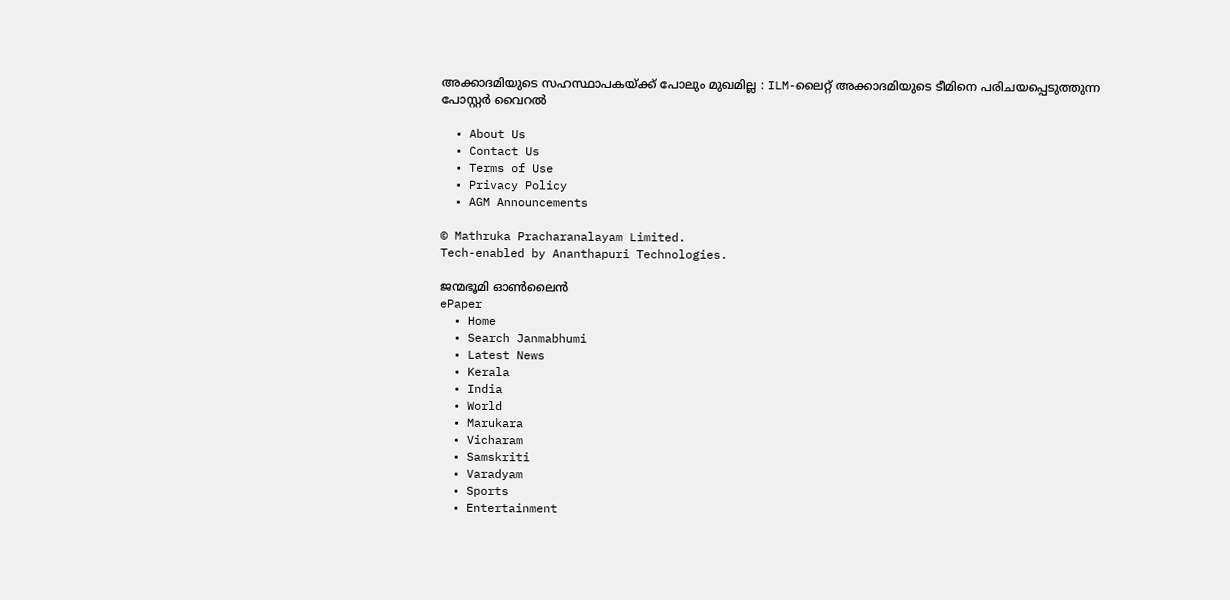അക്കാദമിയുടെ സഹസ്ഥാപകയ്‌ക്ക് പോലും മുഖമില്ല : ILM-ലൈറ്റ് അക്കാദമിയുടെ ടീമിനെ പരിചയപ്പെടുത്തുന്ന പോസ്റ്റർ വൈറൽ

  • About Us
  • Contact Us
  • Terms of Use
  • Privacy Policy
  • AGM Announcements

© Mathruka Pracharanalayam Limited.
Tech-enabled by Ananthapuri Technologies.

ജന്മഭൂമി ഓണ്‍ലൈന്‍
ePaper
  • Home
  • Search Janmabhumi
  • Latest News
  • Kerala
  • India
  • World
  • Marukara
  • Vicharam
  • Samskriti
  • Varadyam
  • Sports
  • Entertainment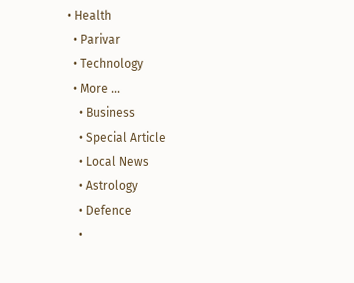• Health
  • Parivar
  • Technology
  • More …
    • Business
    • Special Article
    • Local News
    • Astrology
    • Defence
    •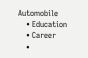Automobile
    • Education
    • Career
    •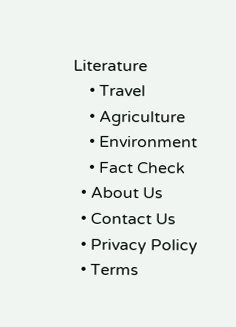Literature
    • Travel
    • Agriculture
    • Environment
    • Fact Check
  • About Us
  • Contact Us
  • Privacy Policy
  • Terms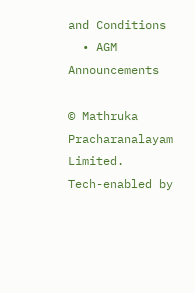and Conditions
  • AGM Announcements

© Mathruka Pracharanalayam Limited.
Tech-enabled by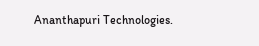Ananthapuri Technologies.